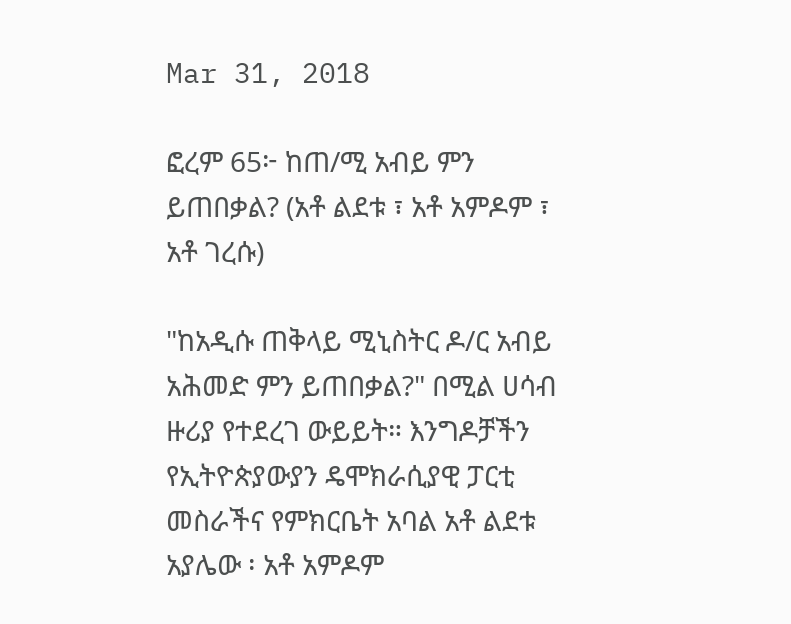Mar 31, 2018

ፎረም 65፦ ከጠ/ሚ አብይ ምን ይጠበቃል? (አቶ ልደቱ ፣ አቶ አምዶም ፣ አቶ ገረሱ)

"ከአዲሱ ጠቅላይ ሚኒስትር ዶ/ር አብይ አሕመድ ምን ይጠበቃል?" በሚል ሀሳብ ዙሪያ የተደረገ ውይይት። እንግዶቻችን የኢትዮጵያውያን ዴሞክራሲያዊ ፓርቲ መስራችና የምክርቤት አባል አቶ ልደቱ አያሌው ፡ አቶ አምዶም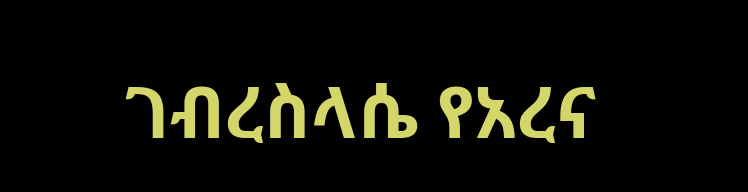ገብረስላሴ የአረና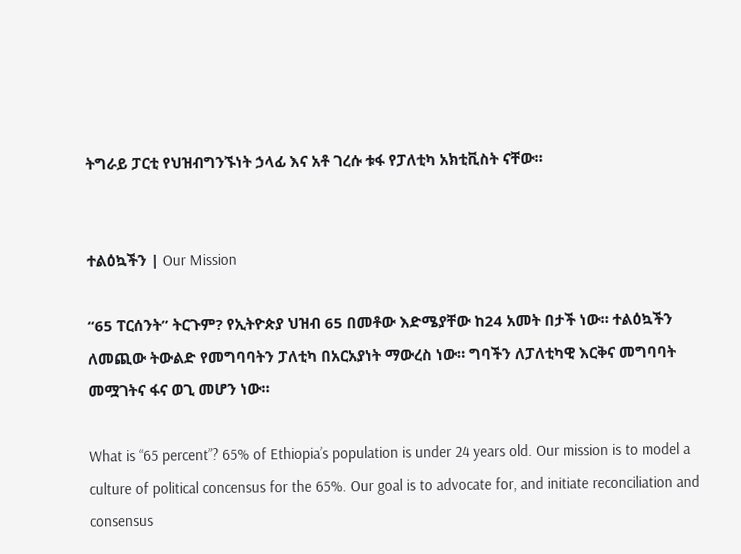ትግራይ ፓርቲ የህዝብግንኙነት ኃላፊ እና አቶ ገረሱ ቱፋ የፓለቲካ አክቲቪስት ናቸው።


ተልዕኳችን | Our Mission

“65 ፐርሰንት” ትርጉም? የኢትዮጵያ ህዝብ 65 በመቶው እድሜያቸው ከ24 አመት በታች ነው። ተልዕኳችን ለመጪው ትውልድ የመግባባትን ፓለቲካ በአርአያነት ማውረስ ነው። ግባችን ለፓለቲካዊ እርቅና መግባባት መሟገትና ፋና ወጊ መሆን ነው።

What is “65 percent”? 65% of Ethiopia’s population is under 24 years old. Our mission is to model a culture of political concensus for the 65%. Our goal is to advocate for, and initiate reconciliation and consensus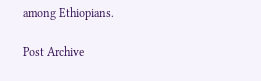among Ethiopians.

Post Archive